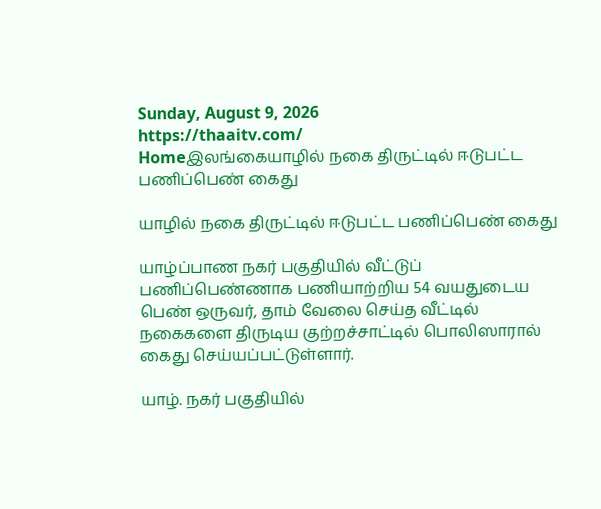Sunday, August 9, 2026
https://thaaitv.com/
Homeஇலங்கையாழில் நகை திருட்டில் ஈடுபட்ட பணிப்பெண் கைது

யாழில் நகை திருட்டில் ஈடுபட்ட பணிப்பெண் கைது

யாழ்ப்பாண நகர் பகுதியில் வீட்டுப் பணிப்பெண்ணாக பணியாற்றிய 54 வயதுடைய பெண் ஒருவர், தாம் வேலை செய்த வீட்டில் நகைகளை திருடிய குற்றச்சாட்டில் பொலிஸாரால் கைது செய்யப்பட்டுள்ளார்.

யாழ். நகர் பகுதியில்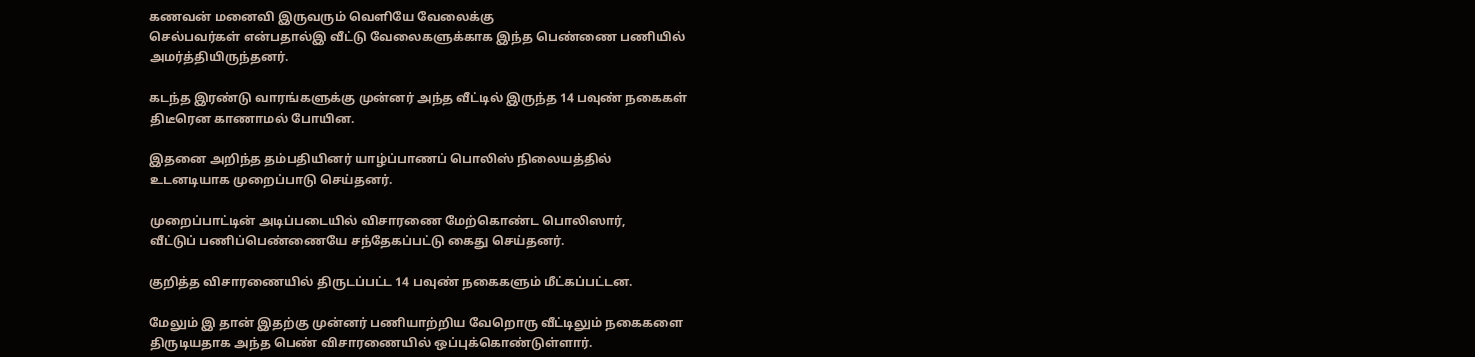கணவன் மனைவி இருவரும் வெளியே வேலைக்கு
செல்பவர்கள் என்பதால்இ வீட்டு வேலைகளுக்காக இந்த பெண்ணை பணியில்
அமர்த்தியிருந்தனர்.

கடந்த இரண்டு வாரங்களுக்கு முன்னர் அந்த வீட்டில் இருந்த 14 பவுண் நகைகள்
திடீரென காணாமல் போயின.

இதனை அறிந்த தம்பதியினர் யாழ்ப்பாணப் பொலிஸ் நிலையத்தில்
உடனடியாக முறைப்பாடு செய்தனர்.

முறைப்பாட்டின் அடிப்படையில் விசாரணை மேற்கொண்ட பொலிஸார்,
வீட்டுப் பணிப்பெண்ணையே சந்தேகப்பட்டு கைது செய்தனர்.

குறித்த விசாரணையில் திருடப்பட்ட 14 பவுண் நகைகளும் மீட்கப்பட்டன.

மேலும் இ தான் இதற்கு முன்னர் பணியாற்றிய வேறொரு வீட்டிலும் நகைகளை
திருடியதாக அந்த பெண் விசாரணையில் ஒப்புக்கொண்டுள்ளார்.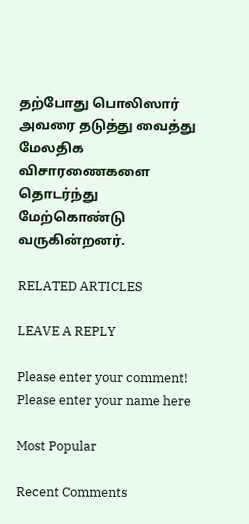தற்போது பொலிஸார் அவரை தடுத்து வைத்து மேலதிக விசாரணைகளை
தொடர்ந்து மேற்கொண்டு வருகின்றனர்.

RELATED ARTICLES

LEAVE A REPLY

Please enter your comment!
Please enter your name here

Most Popular

Recent Comments